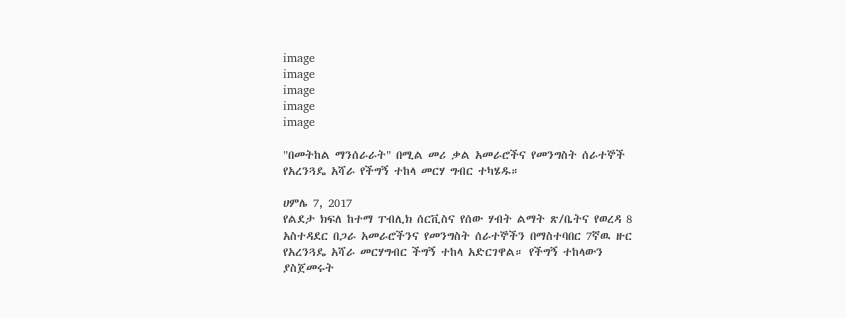image
image
image
image
image

"በመትከል ማንሰራራት" በሚል መሪ ቃል አመራሮችና የመንግስት ሰራተኞች የአረንጓዴ አሻራ የችግኝ ተከላ መርሃ ግብር ተካሄዱ።

ሀምሌ 7, 2017
የልደታ ክፍለ ከተማ ፐብሊክ ሰርቪስና የሰው ሃብት ልማት ጽ/ቤትና የወረዳ 8 አስተዳደር በጋራ አመራሮችንና የመንግስት ሰራተኞችን በማስተባበር 7ኛዉ ዙር የአረንጓዴ አሻራ መርሃግብር ችግኝ ተከላ አድርገዋል። የችግኝ ተከላውን ያስጀመሩት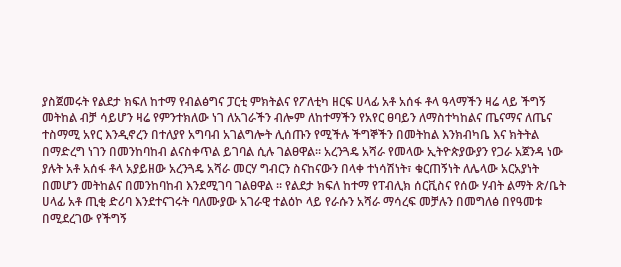ያስጀመሩት የልደታ ክፍለ ከተማ የብልፅግና ፓርቲ ምክትልና የፖለቲካ ዘርፍ ሀላፊ አቶ አሰፋ ቶላ ዓላማችን ዛሬ ላይ ችግኝ መትከል ብቻ ሳይሆን ዛሬ የምንተክለው ነገ ለአገራችን ብሎም ለከተማችን የአየር ፀባይን ለማስተካከልና ጤናማና ለጤና ተስማሚ አየር እንዲኖረን በተለያየ አግባብ አገልግሎት ሊሰጡን የሚችሉ ችግኞችን በመትከል እንክብካቤ እና ክትትል በማድረግ ነገን በመንከባከብ ልናስቀጥል ይገባል ሲሉ ገልፀዋል። አረንጓዴ አሻራ የመላው ኢትዮጵያውያን የጋራ አጀንዳ ነው ያሉት አቶ አሰፋ ቶላ አያይዘው አረንጓዴ አሻራ መርሃ ግብርን ስናከናውን በላቀ ተነሳሽነት፣ ቁርጠኝነት ለሌላው አርአያነት በመሆን መትከልና በመንከባከብ እንደሚገባ ገልፀዋል ፡፡ የልደታ ክፍለ ከተማ የፐብሊክ ሰርቪስና የሰው ሃብት ልማት ጽ/ቤት ሀላፊ አቶ ጢቂ ድሪባ እንደተናገሩት ባለሙያው አገራዊ ተልዕኮ ላይ የራሱን አሻራ ማሳረፍ መቻሉን በመግለፅ በየዓመቱ በሚደረገው የችግኝ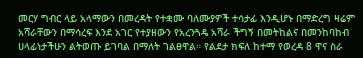መርሃ ግብር ላይ አላማውን በመረዳት የተቋሙ ባለሙያዎች ተሳታፊ እንዲሆኑ በማድረግ ዛሬም አሻራቸውን በማሳረፍ እንደ አገር የተያዘውን የአረንጓዴ አሻራ ችግኝ በመትከልና በመንከባከብ ሀላፊነታችሁን ልትወጡ ይገባል በማለት ገልፀዋል። የልደታ ክፍለ ከተማ የወረዳ 8 ዋና ስራ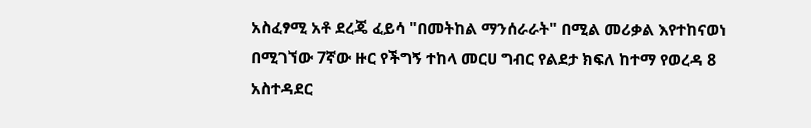አስፈፃሚ አቶ ደረጄ ፈይሳ "በመትከል ማንሰራራት" በሚል መሪቃል እየተከናወነ በሚገኘው 7ኛው ዙር የችግኝ ተከላ መርሀ ግብር የልደታ ክፍለ ከተማ የወረዳ 8 አስተዳደር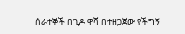ሰራተኞች በጊዶ ዋሻ በተዘጋጀው የችግኝ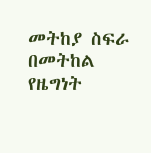መትከያ ስፍራ በመትከል የዜግነት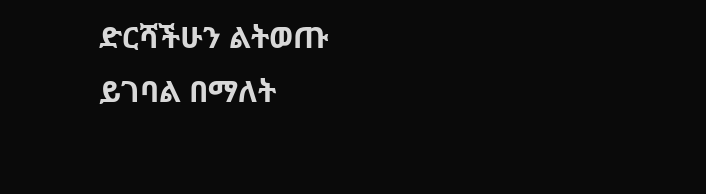ድርሻችሁን ልትወጡ ይገባል በማለት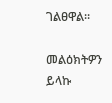ገልፀዋል።

መልዕክትዎን ይላኩ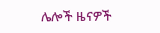ሌሎች ዜናዎች